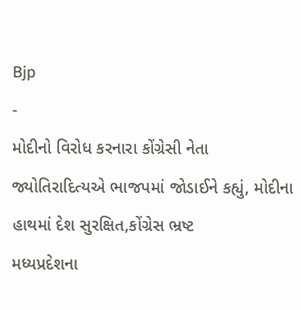Bjp
-
મોદીનો વિરોધ કરનારા કોંગ્રેસી નેતા જ્યોતિરાદિત્યએ ભાજપમાં જોડાઈને કહ્યું, મોદીના હાથમાં દેશ સુરક્ષિત,કોંગ્રેસ ભ્રષ્ટ
મધ્યપ્રદેશના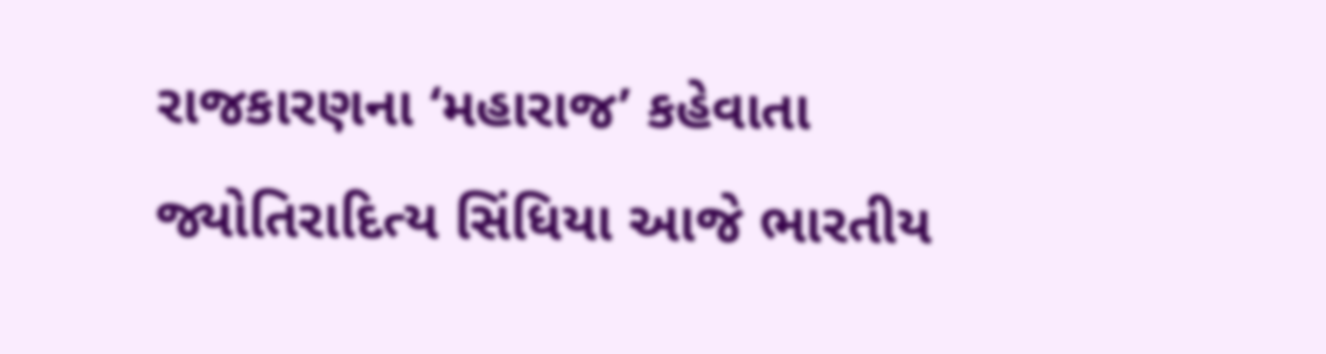રાજકારણના ‘મહારાજ’ કહેવાતા જ્યોતિરાદિત્ય સિંધિયા આજે ભારતીય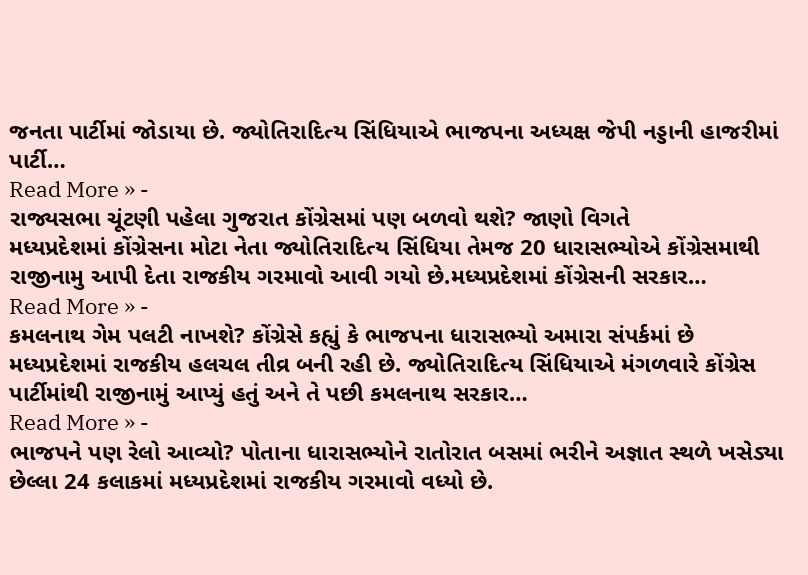જનતા પાર્ટીમાં જોડાયા છે. જ્યોતિરાદિત્ય સિંધિયાએ ભાજપના અધ્યક્ષ જેપી નડ્ડાની હાજરીમાં પાર્ટી…
Read More » -
રાજ્યસભા ચૂંટણી પહેલા ગુજરાત કોંગ્રેસમાં પણ બળવો થશે? જાણો વિગતે
મધ્યપ્રદેશમાં કોંગ્રેસના મોટા નેતા જ્યોતિરાદિત્ય સિંધિયા તેમજ 20 ધારાસભ્યોએ કોંગ્રેસમાથી રાજીનામુ આપી દેતા રાજકીય ગરમાવો આવી ગયો છે.મધ્યપ્રદેશમાં કોંગ્રેસની સરકાર…
Read More » -
કમલનાથ ગેમ પલટી નાખશે? કોંગ્રેસે કહ્યું કે ભાજપના ધારાસભ્યો અમારા સંપર્કમાં છે
મધ્યપ્રદેશમાં રાજકીય હલચલ તીવ્ર બની રહી છે. જ્યોતિરાદિત્ય સિંધિયાએ મંગળવારે કોંગ્રેસ પાર્ટીમાંથી રાજીનામું આપ્યું હતું અને તે પછી કમલનાથ સરકાર…
Read More » -
ભાજપને પણ રેલો આવ્યો? પોતાના ધારાસભ્યોને રાતોરાત બસમાં ભરીને અજ્ઞાત સ્થળે ખસેડ્યા
છેલ્લા 24 કલાકમાં મધ્યપ્રદેશમાં રાજકીય ગરમાવો વધ્યો છે.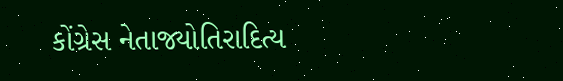કોંગ્રેસ નેતાજ્યોતિરાદિત્ય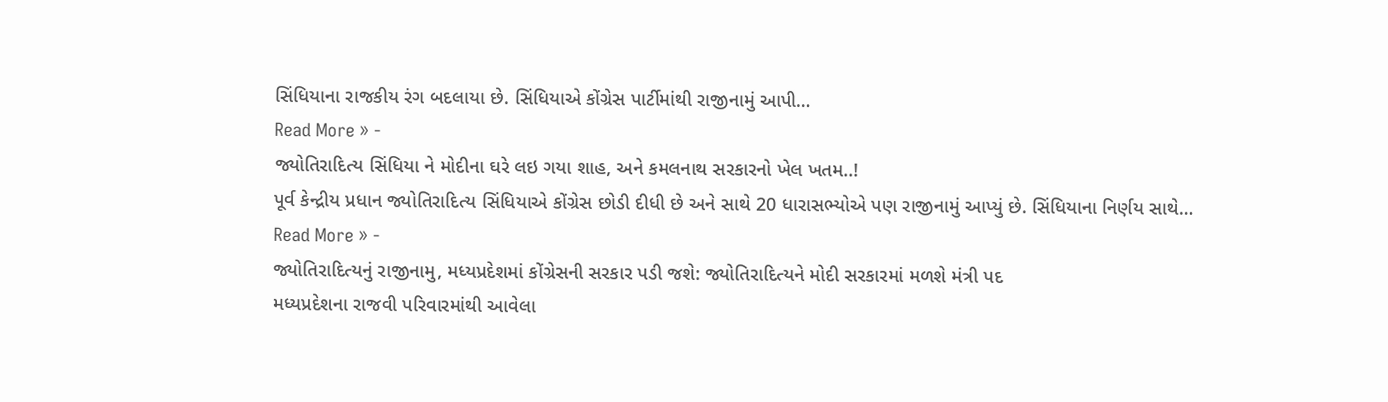સિંધિયાના રાજકીય રંગ બદલાયા છે. સિંધિયાએ કોંગ્રેસ પાર્ટીમાંથી રાજીનામું આપી…
Read More » -
જ્યોતિરાદિત્ય સિંધિયા ને મોદીના ઘરે લઇ ગયા શાહ, અને કમલનાથ સરકારનો ખેલ ખતમ..!
પૂર્વ કેન્દ્રીય પ્રધાન જ્યોતિરાદિત્ય સિંધિયાએ કોંગ્રેસ છોડી દીધી છે અને સાથે 20 ધારાસભ્યોએ પણ રાજીનામું આપ્યું છે. સિંધિયાના નિર્ણય સાથે…
Read More » -
જ્યોતિરાદિત્યનું રાજીનામુ, મધ્યપ્રદેશમાં કોંગ્રેસની સરકાર પડી જશે: જ્યોતિરાદિત્યને મોદી સરકારમાં મળશે મંત્રી પદ
મધ્યપ્રદેશના રાજવી પરિવારમાંથી આવેલા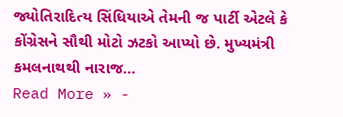જ્યોતિરાદિત્ય સિંધિયાએ તેમની જ પાર્ટી એટલે કે કોંગ્રેસને સૌથી મોટો ઝટકો આપ્યો છે. મુખ્યમંત્રી કમલનાથથી નારાજ…
Read More » -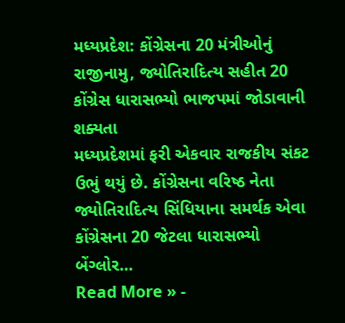મધ્યપ્રદેશ: કોંગ્રેસના 20 મંત્રીઓનું રાજીનામુ, જ્યોતિરાદિત્ય સહીત 20 કોંગ્રેસ ધારાસભ્યો ભાજપમાં જોડાવાની શક્યતા
મધ્યપ્રદેશમાં ફરી એકવાર રાજકીય સંકટ ઉભું થયું છે. કોંગ્રેસના વરિષ્ઠ નેતા જ્યોતિરાદિત્ય સિંધિયાના સમર્થક એવા કોંગ્રેસના 20 જેટલા ધારાસભ્યો બેંગ્લોર…
Read More » -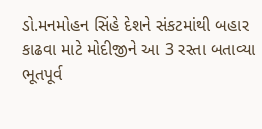ડો.મનમોહન સિંહે દેશને સંકટમાંથી બહાર કાઢવા માટે મોદીજીને આ 3 રસ્તા બતાવ્યા
ભૂતપૂર્વ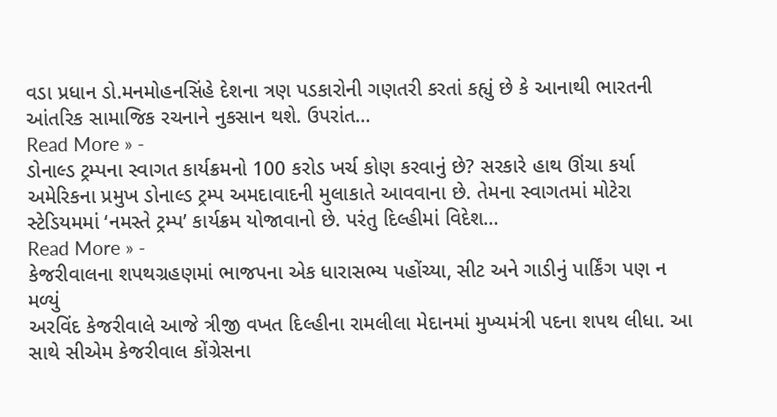વડા પ્રધાન ડો.મનમોહનસિંહે દેશના ત્રણ પડકારોની ગણતરી કરતાં કહ્યું છે કે આનાથી ભારતની આંતરિક સામાજિક રચનાને નુકસાન થશે. ઉપરાંત…
Read More » -
ડોનાલ્ડ ટ્રમ્પના સ્વાગત કાર્યક્રમનો 100 કરોડ ખર્ચ કોણ કરવાનું છે? સરકારે હાથ ઊંચા કર્યા
અમેરિકના પ્રમુખ ડોનાલ્ડ ટ્રમ્પ અમદાવાદની મુલાકાતે આવવાના છે. તેમના સ્વાગતમાં મોટેરા સ્ટેડિયમમાં ‘નમસ્તે ટ્રમ્પ’ કાર્યક્રમ યોજાવાનો છે. પરંતુ દિલ્હીમાં વિદેશ…
Read More » -
કેજરીવાલના શપથગ્રહણમાં ભાજપના એક ધારાસભ્ય પહોંચ્યા, સીટ અને ગાડીનું પાર્કિંગ પણ ન મળ્યું
અરવિંદ કેજરીવાલે આજે ત્રીજી વખત દિલ્હીના રામલીલા મેદાનમાં મુખ્યમંત્રી પદના શપથ લીધા. આ સાથે સીએમ કેજરીવાલ કોંગ્રેસના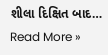શીલા દિક્ષિત બાદ…
Read More »